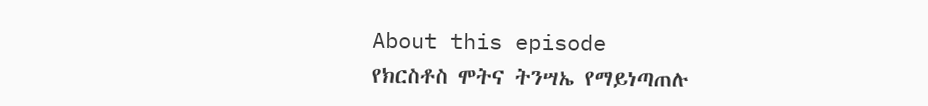About this episode
የክርስቶስ ሞትና ትንሣኤ የማይነጣጠሉ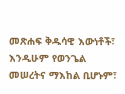መጽሐፍ ቅዱሳዊ እውነቶች፣ እንዲሁም የወንጌል መሠረትና ማእከል ቢሆኑም፣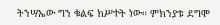ትንሣኤው ግን ቁልፍ ክሥተት ነው። ምክንያቱ ደግሞ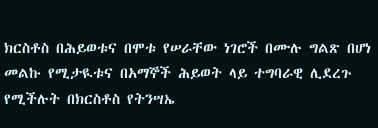ክርስቶስ በሕይወቱና በሞቱ የሠራቸው ነገሮች በሙሉ ግልጽ በሆነ መልኩ የሚታዪቱና በአማኞች ሕይወት ላይ ተግባራዊ ሊደረጉ የሚችሉት በክርስቶስ የትንሣኤ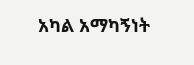አካል አማካኝነት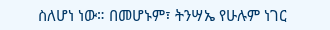ስለሆነ ነው። በመሆኑም፣ ትንሣኤ የሁሉም ነገር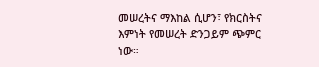መሠረትና ማእከል ሲሆን፣ የክርስትና እምነት የመሠረት ድንጋይም ጭምር ነው።